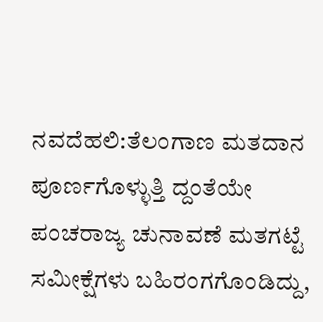ನವದೆಹಲಿ:ತೆಲಂಗಾಣ ಮತದಾನ ಪೂರ್ಣಗೊಳ್ಳುತ್ತಿ ದ್ದಂತೆಯೇ ಪಂಚರಾಜ್ಯ ಚುನಾವಣೆ ಮತಗಟ್ಟೆ ಸಮೀಕ್ಷೆಗಳು ಬಹಿರಂಗಗೊಂಡಿದ್ದು,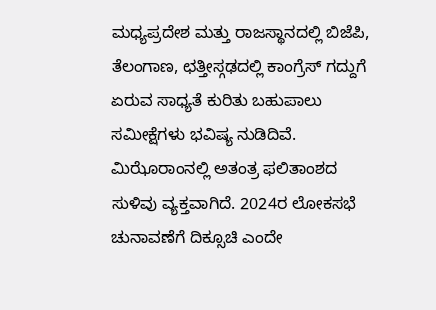ಮಧ್ಯಪ್ರದೇಶ ಮತ್ತು ರಾಜಸ್ಥಾನದಲ್ಲಿ ಬಿಜೆಪಿ, ತೆಲಂಗಾಣ, ಛತ್ತೀಸ್ಗಢದಲ್ಲಿ ಕಾಂಗ್ರೆಸ್ ಗದ್ದುಗೆ ಏರುವ ಸಾಧ್ಯತೆ ಕುರಿತು ಬಹುಪಾಲು ಸಮೀಕ್ಷೆಗಳು ಭವಿಷ್ಯ ನುಡಿದಿವೆ. ಮಿಝೊರಾಂನಲ್ಲಿ ಅತಂತ್ರ ಫಲಿತಾಂಶದ ಸುಳಿವು ವ್ಯಕ್ತವಾಗಿದೆ. 2024ರ ಲೋಕಸಭೆ ಚುನಾವಣೆಗೆ ದಿಕ್ಸೂಚಿ ಎಂದೇ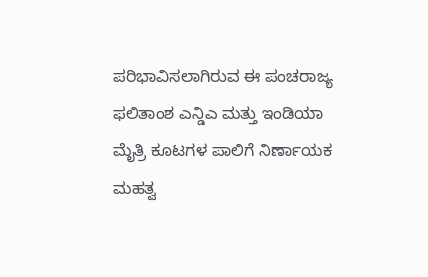ಪರಿಭಾವಿಸಲಾಗಿರುವ ಈ ಪಂಚರಾಜ್ಯ ಫಲಿತಾಂಶ ಎನ್ಡಿಎ ಮತ್ತು ಇಂಡಿಯಾ ಮೈತ್ರಿ ಕೂಟಗಳ ಪಾಲಿಗೆ ನಿರ್ಣಾಯಕ ಮಹತ್ವ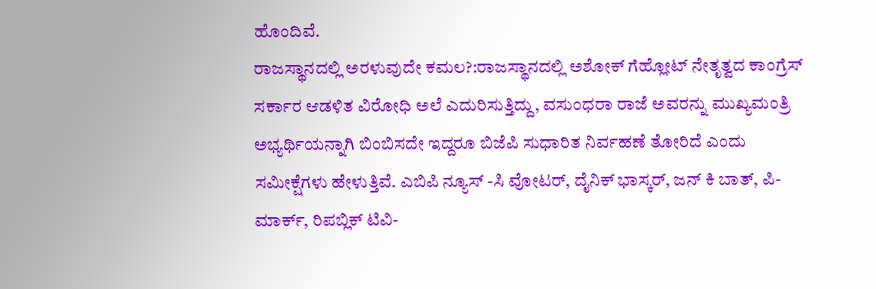ಹೊಂದಿವೆ.
ರಾಜಸ್ಥಾನದಲ್ಲಿ ಅರಳುವುದೇ ಕಮಲ?:ರಾಜಸ್ಥಾನದಲ್ಲಿ ಅಶೋಕ್ ಗೆಹ್ಲೋಟ್ ನೇತೃತ್ವದ ಕಾಂಗ್ರೆಸ್ ಸರ್ಕಾರ ಆಡಳಿತ ವಿರೋಧಿ ಅಲೆ ಎದುರಿಸುತ್ತಿದ್ದು, ವಸುಂಧರಾ ರಾಜೆ ಅವರನ್ನು ಮುಖ್ಯಮಂತ್ರಿ ಅಭ್ಯರ್ಥಿಯನ್ನಾಗಿ ಬಿಂಬಿಸದೇ ಇದ್ದರೂ ಬಿಜೆಪಿ ಸುಧಾರಿತ ನಿರ್ವಹಣೆ ತೋರಿದೆ ಎಂದು ಸಮೀಕ್ಷೆಗಳು ಹೇಳುತ್ತಿವೆ. ಎಬಿಪಿ ನ್ಯೂಸ್ -ಸಿ ವೋಟರ್, ದೈನಿಕ್ ಭಾಸ್ಕರ್, ಜನ್ ಕಿ ಬಾತ್, ಪಿ-ಮಾರ್ಕ್, ರಿಪಬ್ಲಿಕ್ ಟಿವಿ-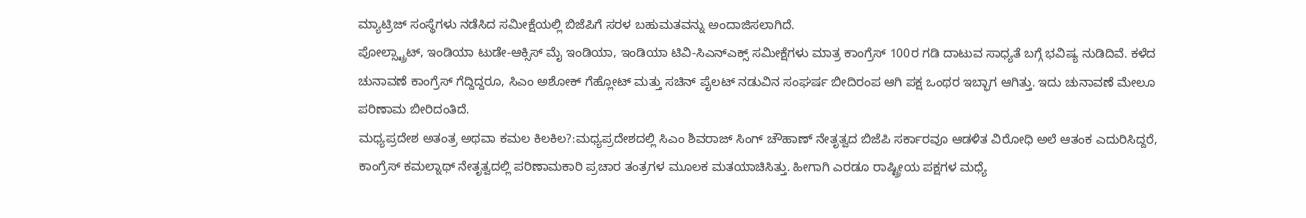ಮ್ಯಾಟ್ರಿಜ್ ಸಂಸ್ಥೆಗಳು ನಡೆಸಿದ ಸಮೀಕ್ಷೆಯಲ್ಲಿ ಬಿಜೆಪಿಗೆ ಸರಳ ಬಹುಮತವನ್ನು ಅಂದಾಜಿಸಲಾಗಿದೆ.
ಪೋಲ್ಸ್ಟ್ರಾಟ್, ಇಂಡಿಯಾ ಟುಡೇ-ಆಕ್ಸಿಸ್ ಮೈ ಇಂಡಿಯಾ, ಇಂಡಿಯಾ ಟಿವಿ-ಸಿಎನ್ಎಕ್ಸ್ ಸಮೀಕ್ಷೆಗಳು ಮಾತ್ರ ಕಾಂಗ್ರೆಸ್ 100ರ ಗಡಿ ದಾಟುವ ಸಾಧ್ಯತೆ ಬಗ್ಗೆ ಭವಿಷ್ಯ ನುಡಿದಿವೆ. ಕಳೆದ ಚುನಾವಣೆ ಕಾಂಗ್ರೆಸ್ ಗೆದ್ದಿದ್ದರೂ, ಸಿಎಂ ಅಶೋಕ್ ಗೆಹ್ಲೋಟ್ ಮತ್ತು ಸಚಿನ್ ಪೈಲಟ್ ನಡುವಿನ ಸಂಘರ್ಷ ಬೀದಿರಂಪ ಆಗಿ ಪಕ್ಷ ಒಂಥರ ಇಬ್ಭಾಗ ಆಗಿತ್ತು. ಇದು ಚುನಾವಣೆ ಮೇಲೂ ಪರಿಣಾಮ ಬೀರಿದಂತಿದೆ.
ಮಧ್ಯಪ್ರದೇಶ ಅತಂತ್ರ ಅಥವಾ ಕಮಲ ಕಿಲಕಿಲ?:ಮಧ್ಯಪ್ರದೇಶದಲ್ಲಿ ಸಿಎಂ ಶಿವರಾಜ್ ಸಿಂಗ್ ಚೌಹಾಣ್ ನೇತೃತ್ವದ ಬಿಜೆಪಿ ಸರ್ಕಾರವೂ ಆಡಳಿತ ವಿರೋಧಿ ಅಲೆ ಆತಂಕ ಎದುರಿಸಿದ್ದರೆ, ಕಾಂಗ್ರೆಸ್ ಕಮಲ್ನಾಥ್ ನೇತೃತ್ವದಲ್ಲಿ ಪರಿಣಾಮಕಾರಿ ಪ್ರಚಾರ ತಂತ್ರಗಳ ಮೂಲಕ ಮತಯಾಚಿಸಿತ್ತು. ಹೀಗಾಗಿ ಎರಡೂ ರಾಷ್ಟ್ರೀಯ ಪಕ್ಷಗಳ ಮಧ್ಯೆ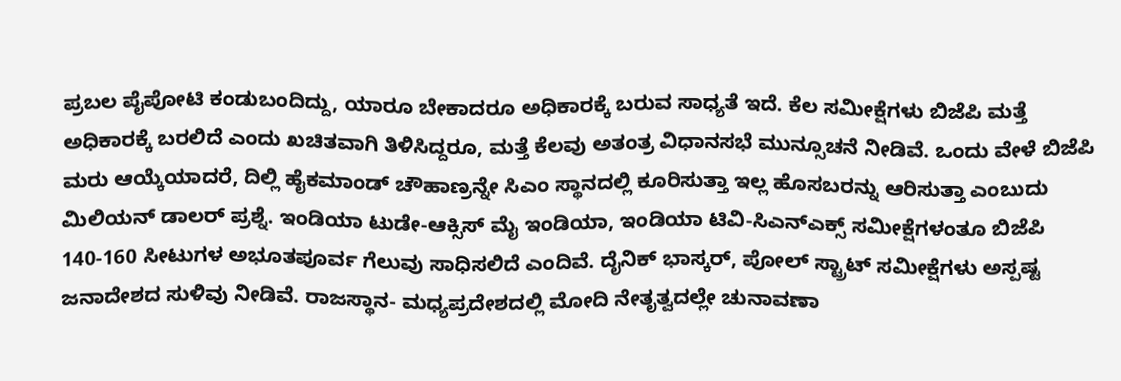ಪ್ರಬಲ ಪೈಪೋಟಿ ಕಂಡುಬಂದಿದ್ದು, ಯಾರೂ ಬೇಕಾದರೂ ಅಧಿಕಾರಕ್ಕೆ ಬರುವ ಸಾಧ್ಯತೆ ಇದೆ. ಕೆಲ ಸಮೀಕ್ಷೆಗಳು ಬಿಜೆಪಿ ಮತ್ತೆ ಅಧಿಕಾರಕ್ಕೆ ಬರಲಿದೆ ಎಂದು ಖಚಿತವಾಗಿ ತಿಳಿಸಿದ್ದರೂ, ಮತ್ತೆ ಕೆಲವು ಅತಂತ್ರ ವಿಧಾನಸಭೆ ಮುನ್ಸೂಚನೆ ನೀಡಿವೆ. ಒಂದು ವೇಳೆ ಬಿಜೆಪಿ ಮರು ಆಯ್ಕೆಯಾದರೆ, ದಿಲ್ಲಿ ಹೈಕಮಾಂಡ್ ಚೌಹಾಣ್ರನ್ನೇ ಸಿಎಂ ಸ್ಥಾನದಲ್ಲಿ ಕೂರಿಸುತ್ತಾ ಇಲ್ಲ ಹೊಸಬರನ್ನು ಆರಿಸುತ್ತಾ ಎಂಬುದು ಮಿಲಿಯನ್ ಡಾಲರ್ ಪ್ರಶ್ನೆ. ಇಂಡಿಯಾ ಟುಡೇ-ಆಕ್ಸಿಸ್ ಮೈ ಇಂಡಿಯಾ, ಇಂಡಿಯಾ ಟಿವಿ-ಸಿಎನ್ಎಕ್ಸ್ ಸಮೀಕ್ಷೆಗಳಂತೂ ಬಿಜೆಪಿ 140-160 ಸೀಟುಗಳ ಅಭೂತಪೂರ್ವ ಗೆಲುವು ಸಾಧಿಸಲಿದೆ ಎಂದಿವೆ. ದೈನಿಕ್ ಭಾಸ್ಕರ್, ಪೋಲ್ ಸ್ಟ್ರಾಟ್ ಸಮೀಕ್ಷೆಗಳು ಅಸ್ಪಷ್ಟ ಜನಾದೇಶದ ಸುಳಿವು ನೀಡಿವೆ. ರಾಜಸ್ಥಾನ- ಮಧ್ಯಪ್ರದೇಶದಲ್ಲಿ ಮೋದಿ ನೇತೃತ್ವದಲ್ಲೇ ಚುನಾವಣಾ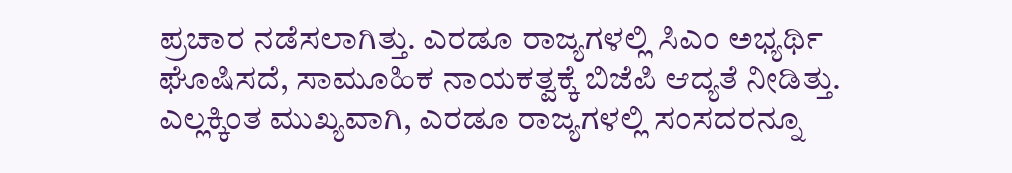ಪ್ರಚಾರ ನಡೆಸಲಾಗಿತ್ತು. ಎರಡೂ ರಾಜ್ಯಗಳಲ್ಲಿ ಸಿಎಂ ಅಭ್ಯರ್ಥಿ ಘೊಷಿಸದೆ, ಸಾಮೂಹಿಕ ನಾಯಕತ್ವಕ್ಕೆ ಬಿಜೆಪಿ ಆದ್ಯತೆ ನೀಡಿತ್ತು. ಎಲ್ಲಕ್ಕಿಂತ ಮುಖ್ಯವಾಗಿ, ಎರಡೂ ರಾಜ್ಯಗಳಲ್ಲಿ ಸಂಸದರನ್ನೂ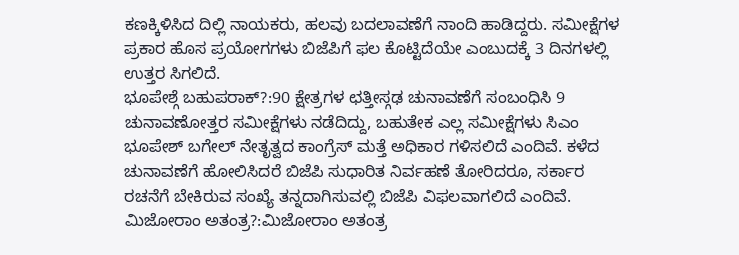ಕಣಕ್ಕಿಳಿಸಿದ ದಿಲ್ಲಿ ನಾಯಕರು, ಹಲವು ಬದಲಾವಣೆಗೆ ನಾಂದಿ ಹಾಡಿದ್ದರು. ಸಮೀಕ್ಷೆಗಳ ಪ್ರಕಾರ ಹೊಸ ಪ್ರಯೋಗಗಳು ಬಿಜೆಪಿಗೆ ಫಲ ಕೊಟ್ಟಿದೆಯೇ ಎಂಬುದಕ್ಕೆ 3 ದಿನಗಳಲ್ಲಿ ಉತ್ತರ ಸಿಗಲಿದೆ.
ಭೂಪೇಶ್ಗೆ ಬಹುಪರಾಕ್?:90 ಕ್ಷೇತ್ರಗಳ ಛತ್ತೀಸ್ಗಢ ಚುನಾವಣೆಗೆ ಸಂಬಂಧಿಸಿ 9 ಚುನಾವಣೋತ್ತರ ಸಮೀಕ್ಷೆಗಳು ನಡೆದಿದ್ದು, ಬಹುತೇಕ ಎಲ್ಲ ಸಮೀಕ್ಷೆಗಳು ಸಿಎಂ ಭೂಪೇಶ್ ಬಗೇಲ್ ನೇತೃತ್ವದ ಕಾಂಗ್ರೆಸ್ ಮತ್ತೆ ಅಧಿಕಾರ ಗಳಿಸಲಿದೆ ಎಂದಿವೆ. ಕಳೆದ ಚುನಾವಣೆಗೆ ಹೋಲಿಸಿದರೆ ಬಿಜೆಪಿ ಸುಧಾರಿತ ನಿರ್ವಹಣೆ ತೋರಿದರೂ, ಸರ್ಕಾರ ರಚನೆಗೆ ಬೇಕಿರುವ ಸಂಖ್ಯೆ ತನ್ನದಾಗಿಸುವಲ್ಲಿ ಬಿಜೆಪಿ ವಿಫಲವಾಗಲಿದೆ ಎಂದಿವೆ.
ಮಿಜೋರಾಂ ಅತಂತ್ರ?:ಮಿಜೋರಾಂ ಅತಂತ್ರ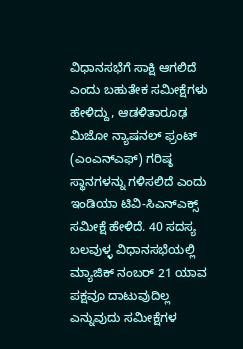ವಿಧಾನಸಭೆಗೆ ಸಾಕ್ಷಿ ಆಗಲಿದೆ ಎಂದು ಬಹುತೇಕ ಸಮೀಕ್ಷೆಗಳು ಹೇಳಿದ್ದು, ಆಡಳಿತಾರೂಢ ಮಿಜೋ ನ್ಯಾಷನಲ್ ಫ್ರಂಟ್ (ಎಂಎನ್ಎಫ್) ಗರಿಷ್ಠ ಸ್ಥಾನಗಳನ್ನು ಗಳಿಸಲಿದೆ ಎಂದು ಇಂಡಿಯಾ ಟಿವಿ-ಸಿಎನ್ಎಕ್ಸ್ ಸಮೀಕ್ಷೆ ಹೇಳಿದೆ. 40 ಸದಸ್ಯ ಬಲವುಳ್ಳ ವಿಧಾನಸಭೆಯಲ್ಲಿ ಮ್ಯಾಜಿಕ್ ನಂಬರ್ 21 ಯಾವ ಪಕ್ಷವೂ ದಾಟುವುದಿಲ್ಲ ಎನ್ನುವುದು ಸಮೀಕ್ಷೆಗಳ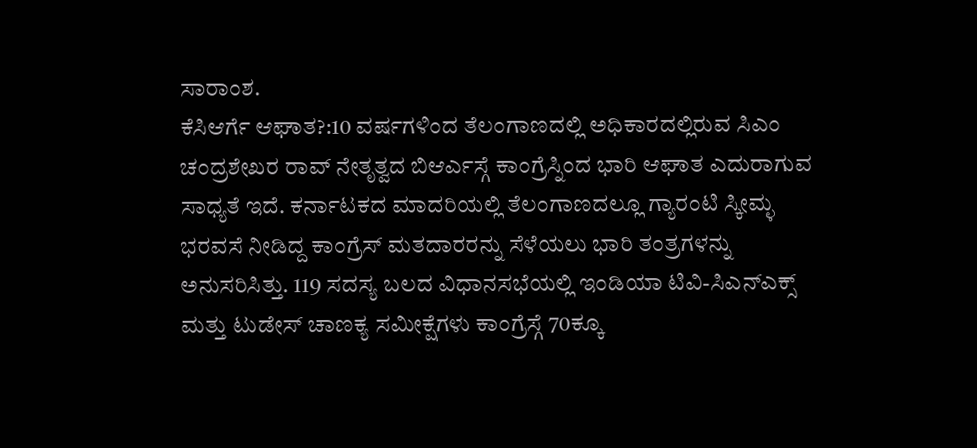ಸಾರಾಂಶ.
ಕೆಸಿಆರ್ಗೆ ಆಘಾತ?:10 ವರ್ಷಗಳಿಂದ ತೆಲಂಗಾಣದಲ್ಲಿ ಅಧಿಕಾರದಲ್ಲಿರುವ ಸಿಎಂ ಚಂದ್ರಶೇಖರ ರಾವ್ ನೇತೃತ್ವದ ಬಿಆರ್ಎಸ್ಗೆ ಕಾಂಗ್ರೆಸ್ನಿಂದ ಭಾರಿ ಆಘಾತ ಎದುರಾಗುವ ಸಾಧ್ಯತೆ ಇದೆ. ಕರ್ನಾಟಕದ ಮಾದರಿಯಲ್ಲಿ ತೆಲಂಗಾಣದಲ್ಲೂ ಗ್ಯಾರಂಟಿ ಸ್ಕೀಮ್ಳ ಭರವಸೆ ನೀಡಿದ್ದ ಕಾಂಗ್ರೆಸ್ ಮತದಾರರನ್ನು ಸೆಳೆಯಲು ಭಾರಿ ತಂತ್ರಗಳನ್ನು ಅನುಸರಿಸಿತ್ತು. 119 ಸದಸ್ಯ ಬಲದ ವಿಧಾನಸಭೆಯಲ್ಲಿ ಇಂಡಿಯಾ ಟಿವಿ-ಸಿಎನ್ಎಕ್ಸ್ ಮತ್ತು ಟುಡೇಸ್ ಚಾಣಕ್ಯ ಸಮೀಕ್ಷೆಗಳು ಕಾಂಗ್ರೆಸ್ಗೆ 70ಕ್ಕೂ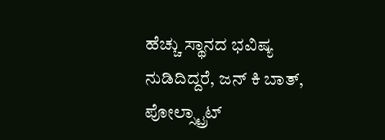ಹೆಚ್ಚು ಸ್ಥಾನದ ಭವಿಷ್ಯ ನುಡಿದಿದ್ದರೆ, ಜನ್ ಕಿ ಬಾತ್, ಪೋಲ್ಸ್ಟ್ರಾಟ್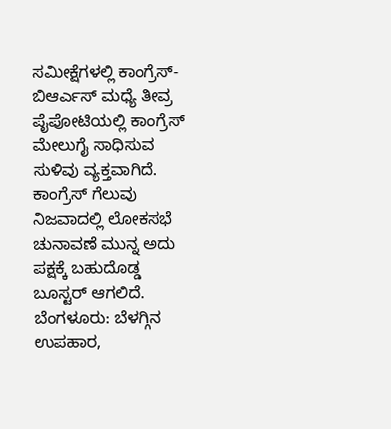ಸಮೀಕ್ಷೆಗಳಲ್ಲಿ ಕಾಂಗ್ರೆಸ್-ಬಿಆರ್ಎಸ್ ಮಧ್ಯೆ ತೀವ್ರ ಪೈಪೋಟಿಯಲ್ಲಿ ಕಾಂಗ್ರೆಸ್ ಮೇಲುಗೈ ಸಾಧಿಸುವ ಸುಳಿವು ವ್ಯಕ್ತವಾಗಿದೆ. ಕಾಂಗ್ರೆಸ್ ಗೆಲುವು ನಿಜವಾದಲ್ಲಿ ಲೋಕಸಭೆ ಚುನಾವಣೆ ಮುನ್ನ ಅದು ಪಕ್ಷಕ್ಕೆ ಬಹುದೊಡ್ಡ ಬೂಸ್ಟರ್ ಆಗಲಿದೆ.
ಬೆಂಗಳೂರು: ಬೆಳಗ್ಗಿನ ಉಪಹಾರ,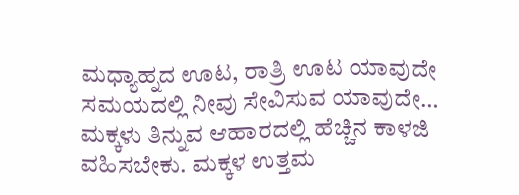ಮಧ್ಯಾಹ್ನದ ಊಟ, ರಾತ್ರಿ ಊಟ ಯಾವುದೇ ಸಮಯದಲ್ಲಿ ನೀವು ಸೇವಿಸುವ ಯಾವುದೇ…
ಮಕ್ಕಳು ತಿನ್ನುವ ಆಹಾರದಲ್ಲಿ ಹೆಚ್ಚಿನ ಕಾಳಜಿ ವಹಿಸಬೇಕು. ಮಕ್ಕಳ ಉತ್ತಮ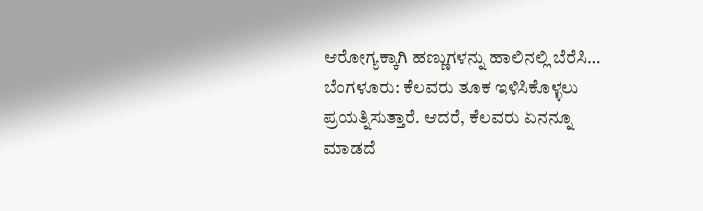ಆರೋಗ್ಯಕ್ಕಾಗಿ ಹಣ್ಣುಗಳನ್ನು ಹಾಲಿನಲ್ಲಿ ಬೆರೆಸಿ…
ಬೆಂಗಳೂರು: ಕೆಲವರು ತೂಕ ಇಳಿಸಿಕೊಳ್ಳಲು ಪ್ರಯತ್ನಿಸುತ್ತಾರೆ. ಆದರೆ, ಕೆಲವರು ಏನನ್ನೂ ಮಾಡದೆ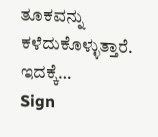ತೂಕವನ್ನು ಕಳೆದುಕೊಳ್ಳುತ್ತಾರೆ. ಇದಕ್ಕೆ…
Sign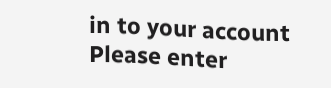in to your account
Please enter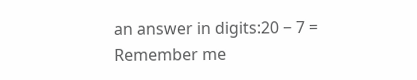an answer in digits:20 − 7 =
Remember me